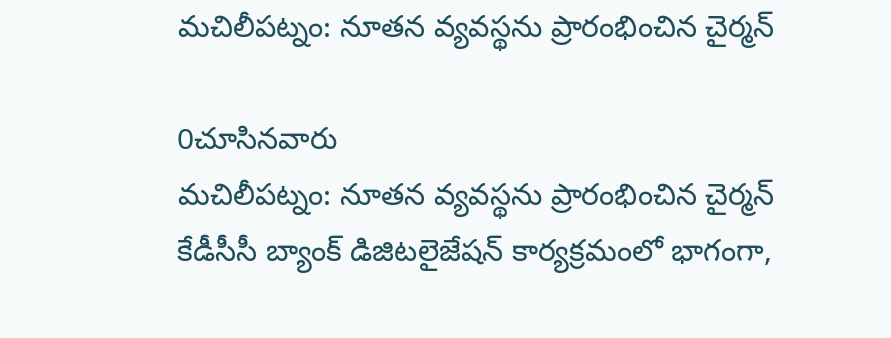మచిలీపట్నం: నూతన వ్యవస్థను ప్రారంభించిన చైర్మన్

0చూసినవారు
మచిలీపట్నం: నూతన వ్యవస్థను ప్రారంభించిన చైర్మన్
కేడీసీసీ బ్యాంక్ డిజిటలైజేషన్ కార్యక్రమంలో భాగంగా,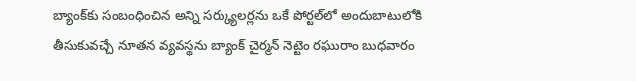బ్యాంక్‌కు సంబంధించిన అన్ని సర్క్యులర్లను ఒకే పోర్టల్‌లో అందుబాటులోకి తీసుకువచ్చే నూతన వ్యవస్థను బ్యాంక్ చైర్మన్ నెట్టెం రఘురాం బుధవారం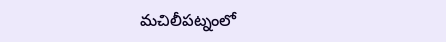మచిలీపట్నంలో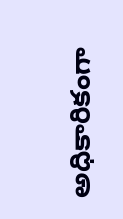అధికారికంగా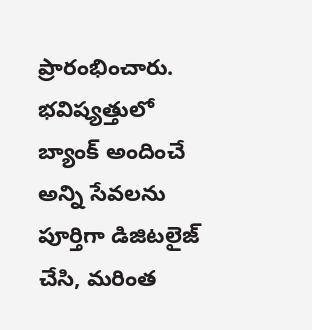ప్రారంభించారు. భవిష్యత్తులో బ్యాంక్ అందించే అన్ని సేవలను పూర్తిగా డిజిటలైజ్ చేసి, మరింత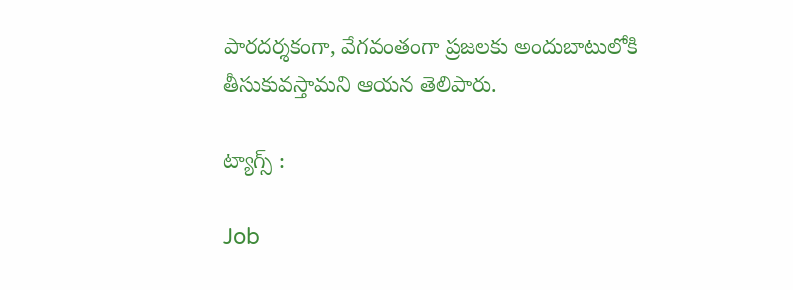పారదర్శకంగా, వేగవంతంగా ప్రజలకు అందుబాటులోకి తీసుకువస్తామని ఆయన తెలిపారు.

ట్యాగ్స్ :

Job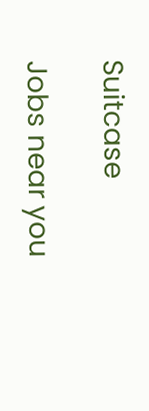Suitcase

Jobs near you